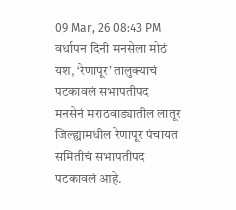09 Mar, 26 08:43 PM
वर्धापन दिनी मनसेला मोठं यश, ‘रेणापूर’ तालुक्याचं पटकावलं सभापतीपद
मनसेनं मराठवाड्यातील लातूर जिल्ह्यामधील रेणापूर पंचायत समितीचं सभापतीपद पटकावलं आहे.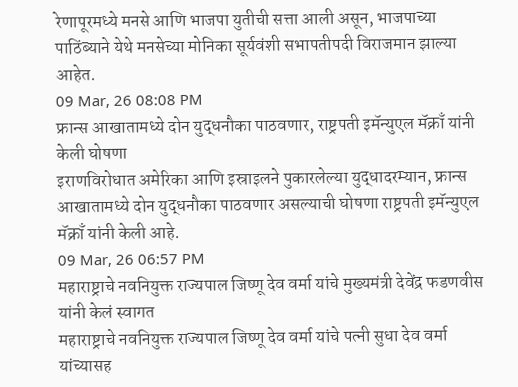रेणापूरमध्ये मनसे आणि भाजपा युतीची सत्ता आली असून, भाजपाच्या पाठिंब्याने येथे मनसेच्या मोनिका सूर्यवंशी सभापतीपदी विराजमान झाल्या आहेत.
09 Mar, 26 08:08 PM
फ्रान्स आखातामध्ये दोन युद्धनौका पाठवणार, राष्ट्रपती इमॅन्युएल मॅक्राँ यांनी केली घोषणा
इराणविरोधात अमेरिका आणि इस्राइलने पुकारलेल्या युद्धादरम्यान, फ्रान्स आखातामध्ये दोन युद्धनौका पाठवणार असल्याची घोषणा राष्ट्रपती इमॅन्युएल मॅक्राँ यांनी केली आहे.
09 Mar, 26 06:57 PM
महाराष्ट्राचे नवनियुक्त राज्यपाल जिष्णू देव वर्मा यांचे मुख्यमंत्री देवेंद्र फडणवीस यांनी केलं स्वागत
महाराष्ट्राचे नवनियुक्त राज्यपाल जिष्णू देव वर्मा यांचे पत्नी सुधा देव वर्मा यांच्यासह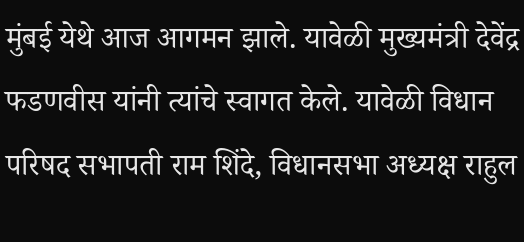मुंबई येथे आज आगमन झाले. यावेळी मुख्यमंत्री देवेंद्र फडणवीस यांनी त्यांचे स्वागत केले. यावेळी विधान परिषद सभापती राम शिंदे, विधानसभा अध्यक्ष राहुल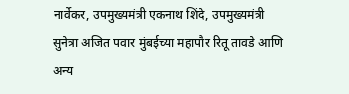नार्वेकर, उपमुख्यमंत्री एकनाथ शिंदे, उपमुख्यमंत्री सुनेत्रा अजित पवार मुंबईच्या महापौर रितू तावडे आणि अन्य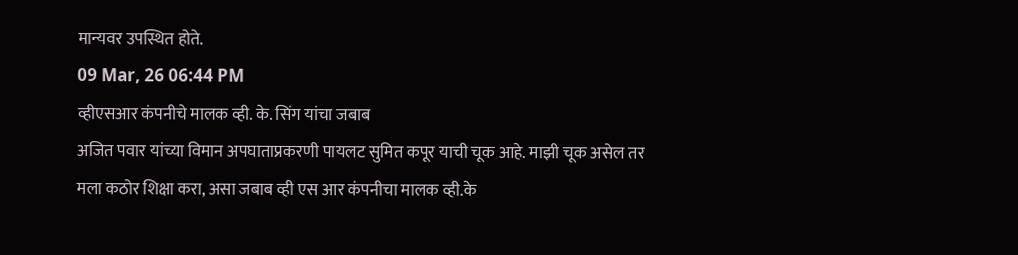मान्यवर उपस्थित होते.
09 Mar, 26 06:44 PM
व्हीएसआर कंपनीचे मालक व्ही. के. सिंग यांचा जबाब
अजित पवार यांच्या विमान अपघाताप्रकरणी पायलट सुमित कपूर याची चूक आहे. माझी चूक असेल तर मला कठोर शिक्षा करा, असा जबाब व्ही एस आर कंपनीचा मालक व्ही.के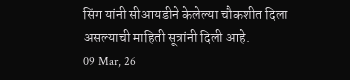सिंग यांनी सीआयडीने केलेल्या चौकशीत दिला असल्याची माहिती सूत्रांनी दिली आहे.
09 Mar, 26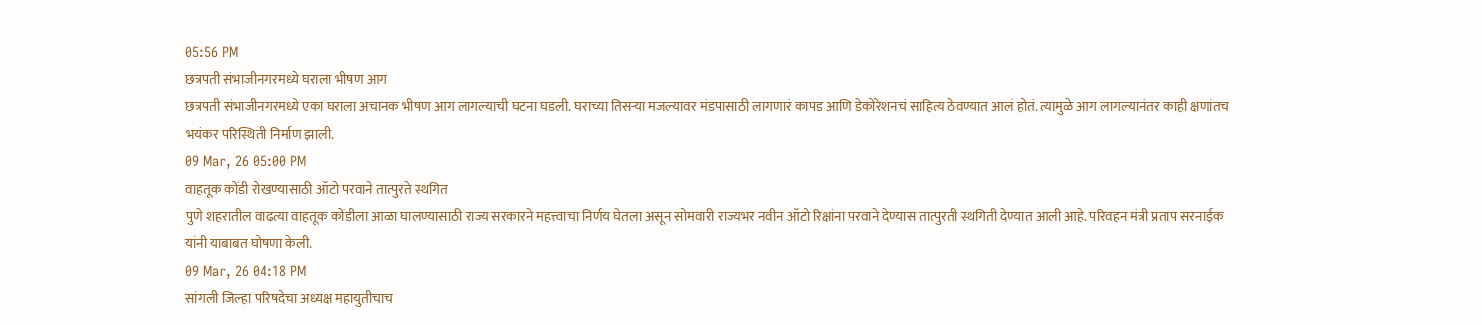05:56 PM
छत्रपती संभाजीनगरमध्ये घराला भीषण आग
छत्रपती संभाजीनगरमध्ये एका घराला अचानक भीषण आग लागल्याची घटना घडली. घराच्या तिसऱ्या मजल्यावर मंडपासाठी लागणारं कापड आणि डेकोरेशनचं साहित्य ठेवण्यात आलं होतं. त्यामुळे आग लागल्यानंतर काही क्षणांतच भयंकर परिस्थिती निर्माण झाली.
09 Mar, 26 05:00 PM
वाहतूक कोंडी रोखण्यासाठी ऑटो परवाने तात्पुरते स्थगित
पुणे शहरातील वाढत्या वाहतूक कोंडीला आळा घालण्यासाठी राज्य सरकारने महत्त्वाचा निर्णय घेतला असून सोमवारी राज्यभर नवीन ऑटो रिक्षांना परवाने देण्यास तात्पुरती स्थगिती देण्यात आली आहे. परिवहन मंत्री प्रताप सरनाईक यांनी याबाबत घोषणा केली.
09 Mar, 26 04:18 PM
सांगली जिल्हा परिषदेचा अध्यक्ष महायुतीचाच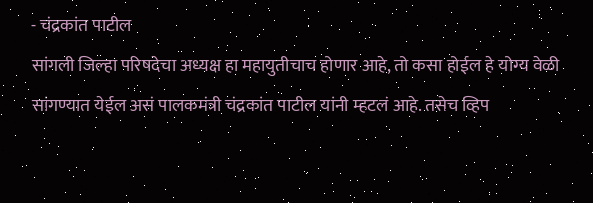- चंद्रकांत पाटील
सांगली जिल्हा परिषदेचा अध्यक्ष हा महायुतीचाच होणार आहे, तो कसा होईल हे योग्य वेळी सांगण्यात येईल असं पालकमंत्री चंद्रकांत पाटील यांनी म्हटलं आहे. तसेच व्हिप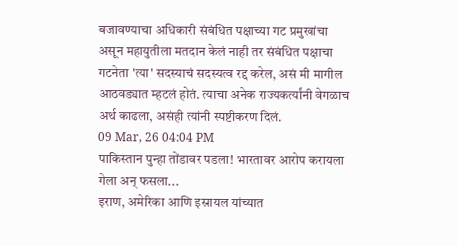बजावण्याचा अधिकारी संबंधित पक्षाच्या गट प्रमुखांचा असून महायुतीला मतदान केलं नाही तर संबंधित पक्षाचा गटनेता 'त्या' सदस्याचं सदस्यत्व रद्द करेल, असं मी मागील आठवड्यात म्हटलं होतं. त्याचा अनेक राज्यकर्त्यांनी वेगळाच अर्थ काढला, असंही त्यांनी स्पष्टीकरण दिलं.
09 Mar, 26 04:04 PM
पाकिस्तान पुन्हा तोंडावर पडला! भारतावर आरोप करायला गेला अन् फसला...
इराण, अमेरिका आणि इस्रायल यांच्यात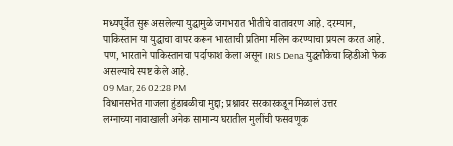मध्यपूर्वेत सुरू असलेल्या युद्धामुळे जगभरात भीतीचे वातावरण आहे. दरम्यान, पाकिस्तान या युद्धाचा वापर करून भारताची प्रतिमा मलिन करण्याचा प्रयत्न करत आहे. पण, भारताने पाकिस्तानचा पर्दाफाश केला असून IRIS Dena युद्धनौकेचा व्हिडीओ फेक असल्याचे स्पष्ट केले आहे.
09 Mar, 26 02:28 PM
विधानसभेत गाजला हुंडाबळीचा मुद्दा; प्रश्नावर सरकारकडून मिळालं उत्तर
लग्नाच्या नावाखाली अनेक सामान्य घरातील मुलींची फसवणूक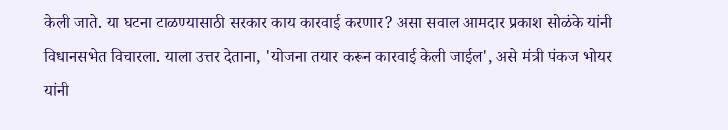केली जाते. या घटना टाळण्यासाठी सरकार काय कारवाई करणार? असा सवाल आमदार प्रकाश सोळंके यांनी विधानसभेत विचारला. याला उत्तर देताना, 'योजना तयार करून कारवाई केली जाईल', असे मंत्री पंकज भोयर यांनी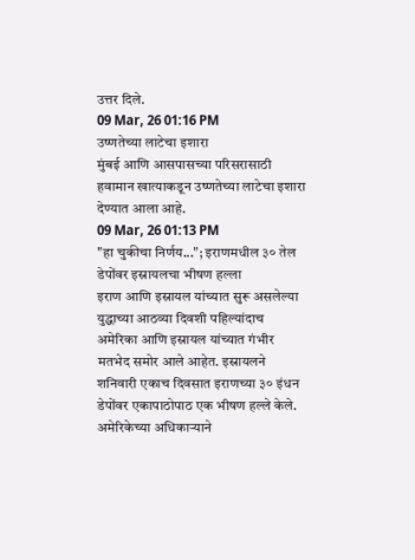उत्तर दिले.
09 Mar, 26 01:16 PM
उष्णतेच्या लाटेचा इशारा
मुंबई आणि आसपासच्या परिसरासाठी हवामान खात्याकडून उष्णतेच्या लाटेचा इशारा देण्यात आला आहे.
09 Mar, 26 01:13 PM
"हा चुकीचा निर्णय..."; इराणमधील ३० तेल डेपोंवर इस्रायलचा भीषण हल्ला
इराण आणि इस्रायल यांच्यात सुरू असलेल्या युद्धाच्या आठव्या दिवशी पहिल्यांदाच अमेरिका आणि इस्रायल यांच्यात गंभीर मतभेद समोर आले आहेत. इस्रायलने शनिवारी एकाच दिवसात इराणच्या ३० इंधन डेपोंवर एकापाठोपाठ एक भीषण हल्ले केले. अमेरिकेच्या अधिकाऱ्याने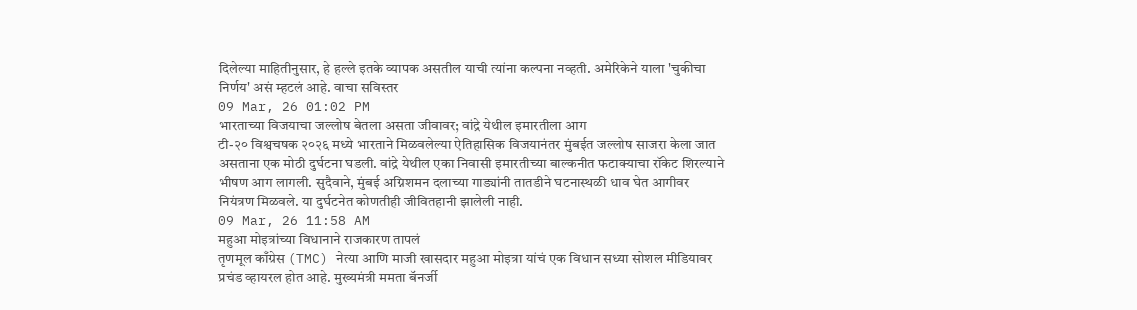दिलेल्या माहितीनुसार, हे हल्ले इतके व्यापक असतील याची त्यांना कल्पना नव्हती. अमेरिकेने याला 'चुकीचा निर्णय' असं म्हटलं आहे. वाचा सविस्तर
09 Mar, 26 01:02 PM
भारताच्या विजयाचा जल्लोष बेतला असता जीवावर; वांद्रे येथील इमारतीला आग
टी-२० विश्वचषक २०२६ मध्ये भारताने मिळवलेल्या ऐतिहासिक विजयानंतर मुंबईत जल्लोष साजरा केला जात असताना एक मोठी दुर्घटना घडली. वांद्रे येथील एका निवासी इमारतीच्या बाल्कनीत फटाक्याचा रॉकेट शिरल्याने भीषण आग लागली. सुदैवाने, मुंबई अग्निशमन दलाच्या गाड्यांनी तातडीने घटनास्थळी धाव घेत आगीवर नियंत्रण मिळवले. या दुर्घटनेत कोणतीही जीवितहानी झालेली नाही.
09 Mar, 26 11:58 AM
महुआ मोइत्रांच्या विधानाने राजकारण तापलं
तृणमूल काँग्रेस (TMC) नेत्या आणि माजी खासदार महुआ मोइत्रा यांचं एक विधान सध्या सोशल मीडियावर प्रचंड व्हायरल होत आहे. मुख्यमंत्री ममता बॅनर्जी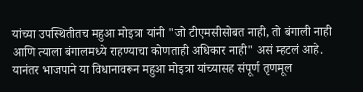यांच्या उपस्थितीतच महुआ मोइत्रा यांनी "जो टीएमसीसोबत नाही, तो बंगाली नाही आणि त्याला बंगालमध्ये राहण्याचा कोणताही अधिकार नाही" असं म्हटलं आहे. यानंतर भाजपाने या विधानावरून महुआ मोइत्रा यांच्यासह संपूर्ण तृणमूल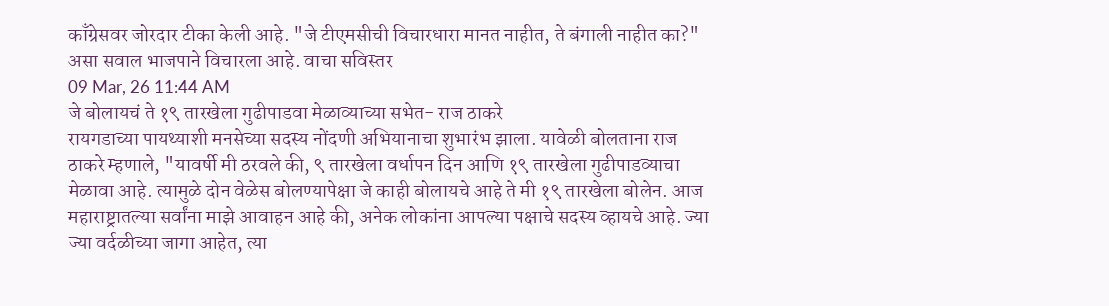काँग्रेसवर जोरदार टीका केली आहे. "जे टीएमसीची विचारधारा मानत नाहीत, ते बंगाली नाहीत का?" असा सवाल भाजपाने विचारला आहे. वाचा सविस्तर
09 Mar, 26 11:44 AM
जे बोलायचं ते १९ तारखेला गुढीपाडवा मेळाव्याच्या सभेत- राज ठाकरे
रायगडाच्या पायथ्याशी मनसेच्या सदस्य नोंदणी अभियानाचा शुभारंभ झाला. यावेळी बोलताना राज ठाकरे म्हणाले, "यावर्षी मी ठरवले की, ९ तारखेला वर्धापन दिन आणि १९ तारखेला गुढीपाडव्याचा मेळावा आहे. त्यामुळे दोन वेळेस बोलण्यापेक्षा जे काही बोलायचे आहे ते मी १९ तारखेला बोलेन. आज महाराष्ट्रातल्या सर्वांना माझे आवाहन आहे की, अनेक लोकांना आपल्या पक्षाचे सदस्य व्हायचे आहे. ज्या ज्या वर्दळीच्या जागा आहेत, त्या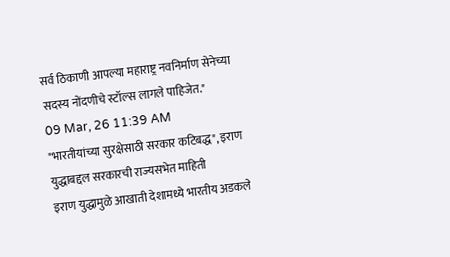सर्व ठिकाणी आपल्या महाराष्ट्र नवनिर्माण सेनेच्या सदस्य नोंदणीचे स्टॉल्स लागले पाहिजेत."
09 Mar, 26 11:39 AM
"भारतीयांच्या सुरक्षेसाठी सरकार कटिबद्ध", इराण युद्धाबद्दल सरकारची राज्यसभेत माहिती
इराण युद्धामुळे आखाती देशामध्ये भारतीय अडकले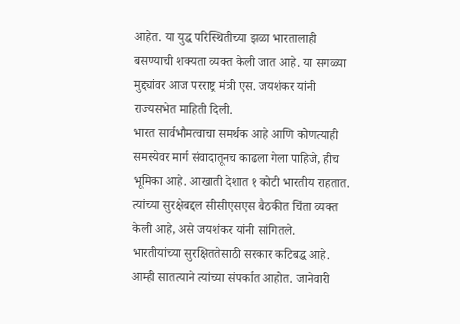आहेत. या युद्ध परिस्थितीच्या झळा भारतालाही बसण्याची शक्यता व्यक्त केली जात आहे. या सगळ्या मुद्द्यांवर आज परराष्ट्र मंत्री एस. जयशंकर यांनी राज्यसभेत माहिती दिली.
भारत सार्वभौमत्वाचा समर्थक आहे आणि कोणत्याही समस्येवर मार्ग संवादातूनच काढला गेला पाहिजे, हीच भूमिका आहे. आखाती देशात १ कोटी भारतीय राहतात. त्यांच्या सुरक्षेबद्दल सीसीएसएस बैठकीत चिंता व्यक्त केली आहे, असे जयशंकर यांनी सांगितले.
भारतीयांच्या सुरक्षिततेसाठी सरकार कटिबद्ध आहे. आम्ही सातत्याने त्यांच्या संपर्कात आहोत. जानेवारी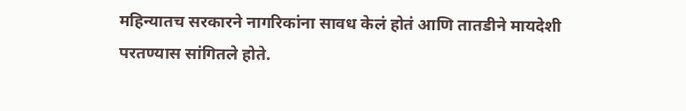महिन्यातच सरकारने नागरिकांना सावध केलं होतं आणि तातडीने मायदेशी परतण्यास सांगितले होते.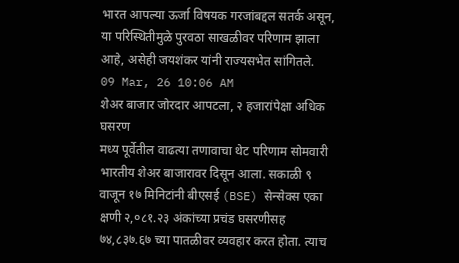भारत आपल्या ऊर्जा विषयक गरजांबद्दल सतर्क असून, या परिस्थितीमुळे पुरवठा साखळीवर परिणाम झाला आहे, असेही जयशंकर यांनी राज्यसभेत सांगितले.
09 Mar, 26 10:06 AM
शेअर बाजार जोरदार आपटला, २ हजारांपेक्षा अधिक घसरण
मध्य पूर्वेतील वाढत्या तणावाचा थेट परिणाम सोमवारी भारतीय शेअर बाजारावर दिसून आला. सकाळी ९ वाजून १७ मिनिटांनी बीएसई (BSE) सेन्सेक्स एका क्षणी २,०८१.२३ अंकांच्या प्रचंड घसरणीसह ७४,८३७.६७ च्या पातळीवर व्यवहार करत होता. त्याच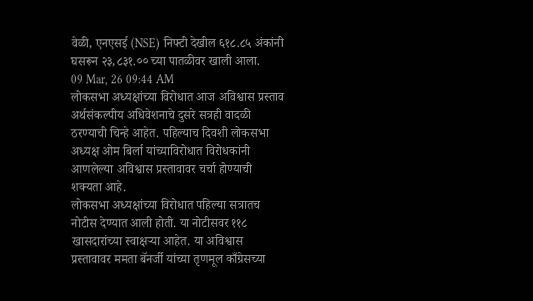वेळी, एनएसई (NSE) निफ्टी देखील ६१८.८५ अंकांनी घसरून २३,८३१.०० च्या पातळीवर खाली आला.
09 Mar, 26 09:44 AM
लोकसभा अध्यक्षांच्या विरोधात आज अविश्वास प्रस्ताव
अर्थसंकल्पीय अधिवेशनाचे दुसरे सत्रही वादळी ठरण्याची चिन्हे आहेत. पहिल्याच दिवशी लोकसभा अध्यक्ष ओम बिर्ला यांच्याविरोधात विरोधकांनी आणलेल्या अविश्वास प्रस्तावावर चर्चा होण्याची शक्यता आहे.
लोकसभा अध्यक्षांच्या विरोधात पहिल्या सत्रातच नोटीस देण्यात आली होती. या नोटीसवर ११८ खासदारांच्या स्वाक्षऱ्या आहेत. या अविश्वास प्रस्तावावर ममता बॅनर्जी यांच्या तृणमूल काँग्रेसच्या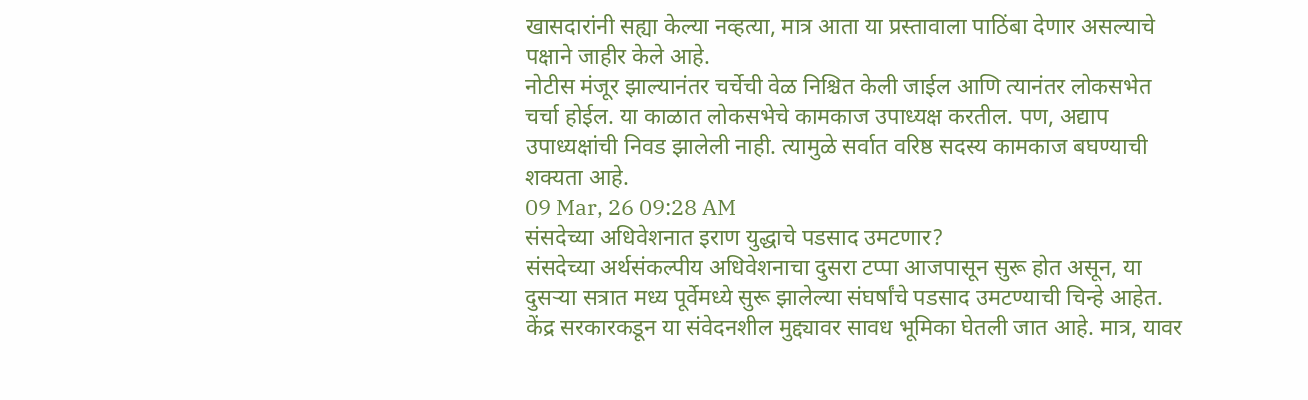खासदारांनी सह्या केल्या नव्हत्या, मात्र आता या प्रस्तावाला पाठिंबा देणार असल्याचे पक्षाने जाहीर केले आहे.
नोटीस मंजूर झाल्यानंतर चर्चेची वेळ निश्चित केली जाईल आणि त्यानंतर लोकसभेत चर्चा होईल. या काळात लोकसभेचे कामकाज उपाध्यक्ष करतील. पण, अद्याप उपाध्यक्षांची निवड झालेली नाही. त्यामुळे सर्वात वरिष्ठ सदस्य कामकाज बघण्याची शक्यता आहे.
09 Mar, 26 09:28 AM
संसदेच्या अधिवेशनात इराण युद्धाचे पडसाद उमटणार?
संसदेच्या अर्थसंकल्पीय अधिवेशनाचा दुसरा टप्पा आजपासून सुरू होत असून, या दुसऱ्या सत्रात मध्य पूर्वेमध्ये सुरू झालेल्या संघर्षांचे पडसाद उमटण्याची चिन्हे आहेत. केंद्र सरकारकडून या संवेदनशील मुद्द्यावर सावध भूमिका घेतली जात आहे. मात्र, यावर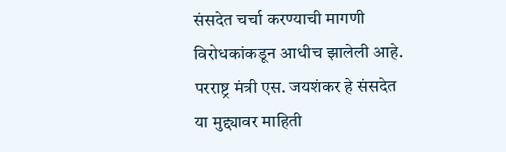संसदेत चर्चा करण्याची मागणी विरोधकांकडून आधीच झालेली आहे.
परराष्ट्र मंत्री एस. जयशंकर हे संसदेत या मुद्द्यावर माहिती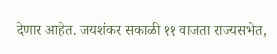देणार आहेत. जयशंकर सकाळी ११ वाजता राज्यसभेत,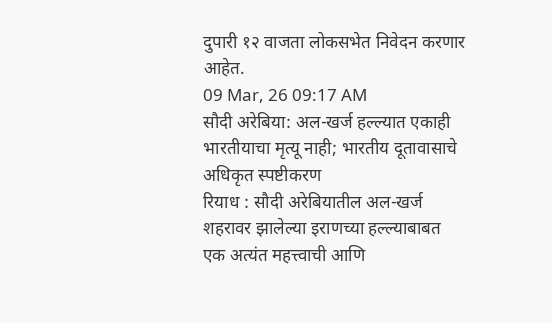दुपारी १२ वाजता लोकसभेत निवेदन करणार आहेत.
09 Mar, 26 09:17 AM
सौदी अरेबिया: अल-खर्ज हल्ल्यात एकाही भारतीयाचा मृत्यू नाही; भारतीय दूतावासाचे अधिकृत स्पष्टीकरण
रियाध : सौदी अरेबियातील अल-खर्ज शहरावर झालेल्या इराणच्या हल्ल्याबाबत एक अत्यंत महत्त्वाची आणि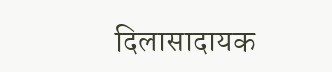दिलासादायक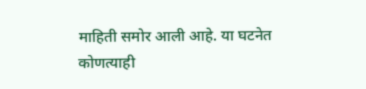माहिती समोर आली आहे. या घटनेत कोणत्याही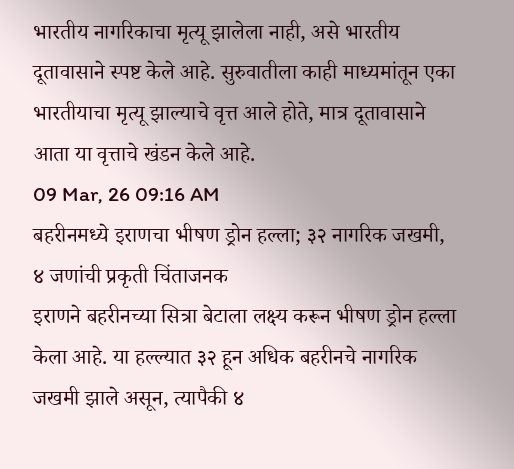भारतीय नागरिकाचा मृत्यू झालेला नाही, असे भारतीय दूतावासाने स्पष्ट केले आहे. सुरुवातीला काही माध्यमांतून एका भारतीयाचा मृत्यू झाल्याचे वृत्त आले होते, मात्र दूतावासाने आता या वृत्ताचे खंडन केले आहे.
09 Mar, 26 09:16 AM
बहरीनमध्ये इराणचा भीषण ड्रोन हल्ला; ३२ नागरिक जखमी, ४ जणांची प्रकृती चिंताजनक
इराणने बहरीनच्या सित्रा बेटाला लक्ष्य करून भीषण ड्रोन हल्ला केला आहे. या हल्ल्यात ३२ हून अधिक बहरीनचे नागरिक जखमी झाले असून, त्यापैकी ४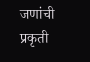जणांची प्रकृती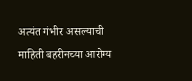अत्यंत गंभीर असल्याची माहिती बहरीनच्या आरोग्य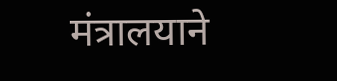मंत्रालयाने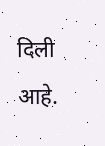दिली आहे.